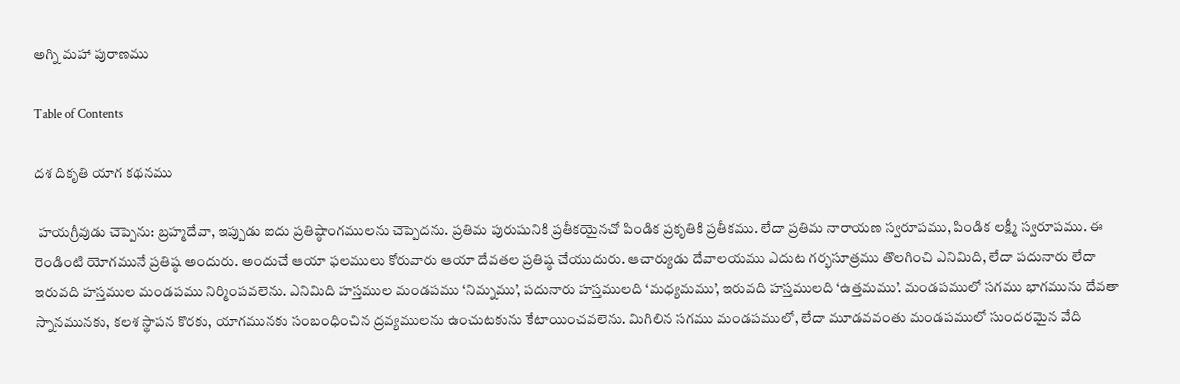అగ్ని మహా పురాణము

Table of Contents

దశ దికృతి యాగ కథనము

 హయగ్రీవుడు చెప్పెను: బ్రహ్మదేవా, ఇప్పుడు ఐదు ప్రతిష్ఠాంగములను చెప్పెదను. ప్రతిమ పురుషునికి ప్రతీకయైనచో పిండిక ప్రకృతికి ప్రతీకము. లేదా ప్రతిమ నారాయణ స్వరూపము, పిండిక లక్ష్మీ స్వరూపము. ఈ రెండింటి యోగమునే ప్రతిష్ఠ అందురు. అందుచే ఆయా ఫలములు కోరువారు ఆయా దేవతల ప్రతిష్ఠ చేయుదురు. ఆచార్యుడు దేవాలయము ఎదుట గర్భసూత్రము తొలగించి ఎనిమిది, లేదా పదునారు లేదా ఇరువది హస్తముల మండపము నిర్మింపవలెను. ఎనిమిది హస్తముల మండపము ‘నిమ్నము’, పదునారు హస్తములది ‘మధ్యమము’, ఇరువది హస్తములది ‘ఉత్తమము’. మండపములో సగము భాగమును దేవతా స్నానమునకు, కలశ స్థాపన కొరకు, యాగమునకు సంబంధించిన ద్రవ్యములను ఉంచుటకును కేటాయించవలెను. మిగిలిన సగము మండపములో, లేదా మూడవవంతు మండపములో సుందరమైన వేది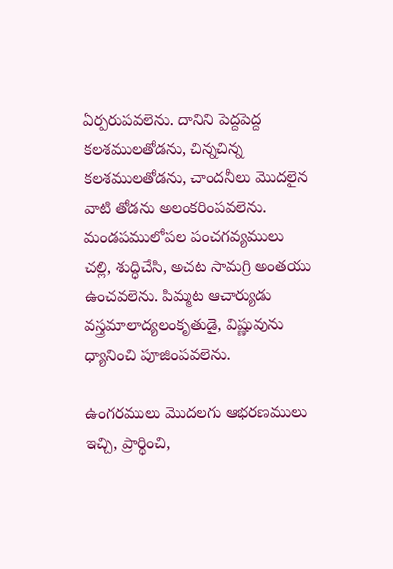ఏర్పరుపవలెను. దానిని పెద్దపెద్ద కలశములతోడను, చిన్నచిన్న కలశములతోడను, చాందనీలు మొదలైన వాటి తోడను అలంకరింపవలెను. మండపములోపల పంచగవ్యములు చల్లి, శుద్ధిచేసి, అచట సామగ్రి అంతయు ఉంచవలెను. పిమ్మట ఆచార్యుడు వస్త్రమాలాద్యలంకృతుడై, విష్ణువును ధ్యానించి పూజింపవలెను.

ఉంగరములు మొదలగు ఆభరణములు ఇచ్చి, ప్రార్థించి,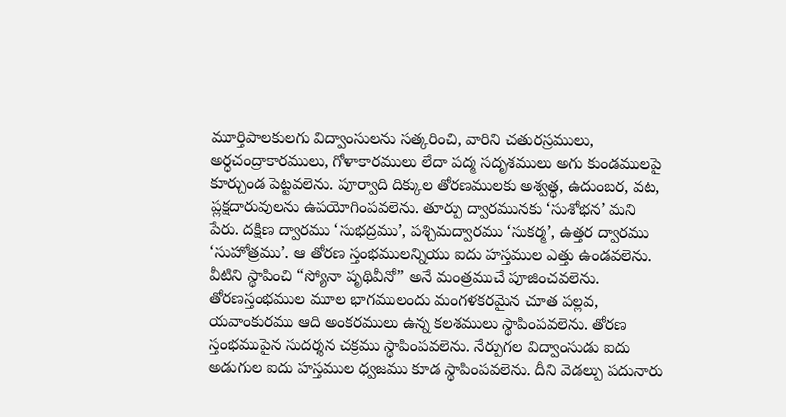మూర్తిపాలకులగు విద్వాంసులను సత్కరించి, వారిని చతురస్రములు, అర్ధచంద్రాకారములు, గోళాకారములు లేదా పద్మ సదృశములు అగు కుండములపై కూర్చుండ పెట్టవలెను. పూర్వాది దిక్కుల తోరణములకు అశ్వత్థ, ఉదుంబర, వట, ప్లక్షదారువులను ఉపయోగింపవలెను. తూర్పు ద్వారమునకు ‘సుశోభన’ మని పేరు. దక్షిణ ద్వారము ‘సుభద్రము’, పశ్చిమద్వారము ‘సుకర్మ’, ఉత్తర ద్వారము ‘సుహోత్రము’. ఆ తోరణ స్తంభములన్నియు ఐదు హస్తముల ఎత్తు ఉండవలెను. వీటిని స్థాపించి “స్యోనా పృథివీనో” అనే మంత్రముచే పూజించవలెను. తోరణస్తంభముల మూల భాగములందు మంగళకరమైన చూత పల్లవ, యవాంకురము ఆది అంకరములు ఉన్న కలశములు స్థాపింపవలెను. తోరణ స్తంభముపైన సుదర్శన చక్రము స్థాపింపవలెను. నేర్పుగల విద్వాంసుడు ఐదు అడుగుల ఐదు హస్తముల ధ్వజము కూడ స్థాపింపవలెను. దీని వెడల్పు పదునారు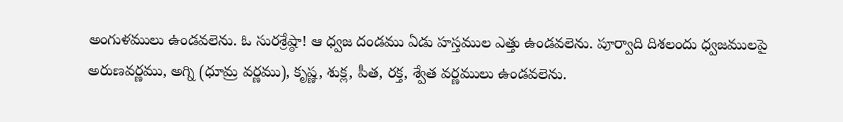అంగుళములు ఉండవలెను. ఓ సురశ్రేష్ఠా! ఆ ధ్వజ దండము ఏడు హస్తముల ఎత్తు ఉండవలెను. పూర్వాది దిశలందు ధ్వజములపై అరుణవర్ణము, అగ్ని (ధూమ్ర వర్ణము), కృష్ణ, శుక్ల, పీత, రక్త, శ్వేత వర్ణములు ఉండవలెను.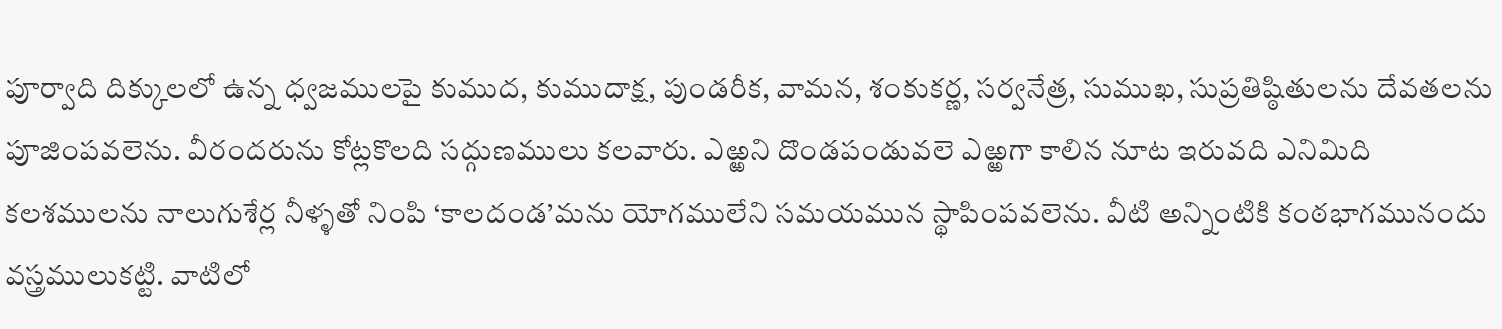పూర్వాది దిక్కులలో ఉన్న ధ్వజములపై కుముద, కుముదాక్ష, పుండరీక, వామన, శంకుకర్ణ, సర్వనేత్ర, సుముఖ, సుప్రతిష్ఠితులను దేవతలను పూజింపవలెను. వీరందరును కోట్లకొలది సద్గుణములు కలవారు. ఎఱ్ఱని దొండపండువలె ఎఱ్ఱగా కాలిన నూట ఇరువది ఎనిమిది కలశములను నాలుగుశేర్ల నీళ్ళతో నింపి ‘కాలదండ’మను యోగములేని సమయమున స్థాపింపవలెను. వీటి అన్నింటికి కంఠభాగమునందు వస్త్రములుకట్టి. వాటిలో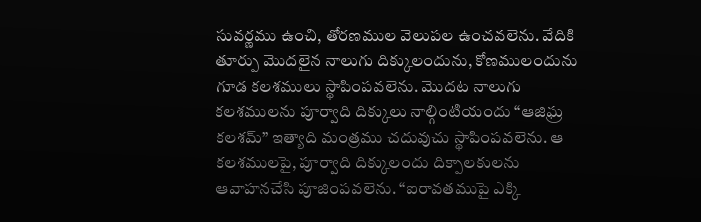సువర్ణము ఉంచి, తోరణముల వెలుపల ఉంచవలెను. వేదికి తూర్పు మొదలైన నాలుగు దిక్కులందును, కోణములందును గూడ కలశములు స్థాపింపవలెను. మొదట నాలుగు కలశములను పూర్వాది దిక్కులు నాల్గింటియందు “ఆజిఘ్ర కలశమ్” ఇత్యాది మంత్రము చదువుచు స్థాపింపవలెను. ఆ కలశములపై, పూర్వాది దిక్కులందు దిక్పాలకులను ఆవాహనచేసి పూజింపవలెను. “ఐరావతముపై ఎక్కి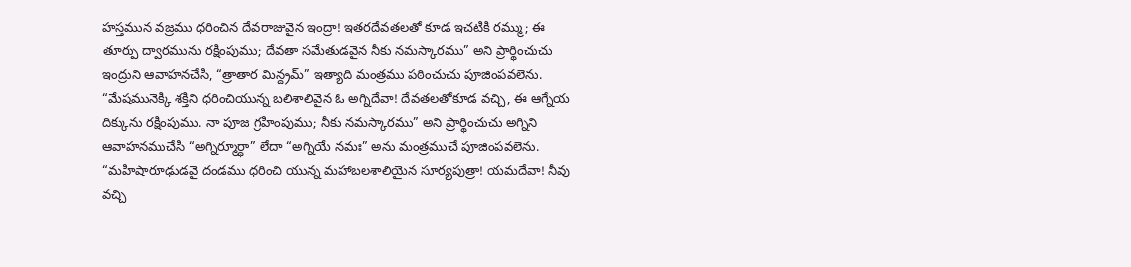హస్తమున వజ్రము ధరించిన దేవరాజువైన ఇంద్రా! ఇతరదేవతలతో కూడ ఇచటికి రమ్ము; ఈ తూర్పు ద్వారమును రక్షింపుము; దేవతా సమేతుడవైన నీకు నమస్కారము” అని ప్రార్థించుచు ఇంద్రుని ఆవాహనచేసి, “త్రాతార మిన్ద్రమ్” ఇత్యాది మంత్రము పఠించుచు పూజింపవలెను. “మేషమునెక్కి శక్తిని ధరించియున్న బలిశాలివైన ఓ అగ్నిదేవా! దేవతలతోకూడ వచ్చి, ఈ ఆగ్నేయ దిక్కును రక్షింపుము. నా పూజ గ్రహింపుము; నీకు నమస్కారము” అని ప్రార్థించుచు అగ్నిని ఆవాహనముచేసి “అగ్నిర్మూర్ధా” లేదా “అగ్నియే నమః” అను మంత్రముచే పూజింపవలెను. “మహిషారూఢుడవై దండము ధరించి యున్న మహాబలశాలియైన సూర్యపుత్రా! యమదేవా! నీవు వచ్చి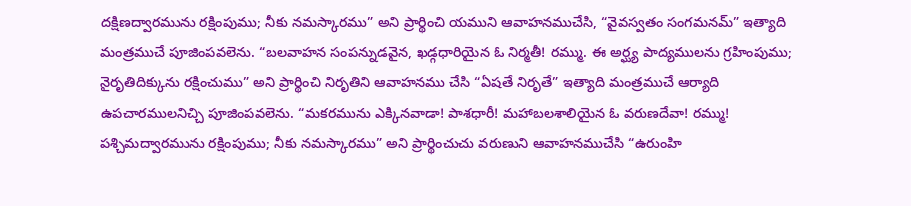దక్షిణద్వారమును రక్షింపుము; నీకు నమస్కారము” అని ప్రార్థించి యముని ఆవాహనముచేసి, “వైవస్వతం సంగమనమ్” ఇత్యాది మంత్రముచే పూజింపవలెను. “బలవాహన సంపన్నుడవైన, ఖడ్గధారియైన ఓ నిర్మతీ! రమ్ము. ఈ అర్ఘ్య పాద్యములను గ్రహింపుము; నైరృతిదిక్కును రక్షించుము” అని ప్రార్థించి నిరృతిని ఆవాహనము చేసి “ఏషతే నిరృతే” ఇత్యాది మంత్రముచే ఆర్యాది ఉపచారములనిచ్చి పూజింపవలెను. “మకరమును ఎక్కినవాడా! పాశధారీ! మహాబలశాలియైన ఓ వరుణదేవా! రమ్ము! పశ్చిమద్వారమును రక్షింపుము; నీకు నమస్కారము” అని ప్రార్థించుచు వరుణుని ఆవాహనముచేసి “ఉరుంహి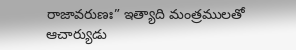రాజావరుణః” ఇత్యాది మంత్రములతో ఆచార్యుడు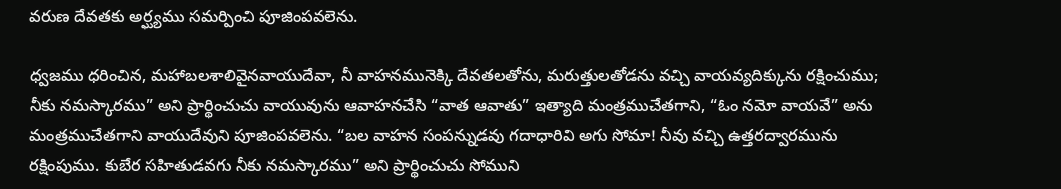వరుణ దేవతకు అర్ఘ్యము సమర్పించి పూజింపవలెను.

ధ్వజము ధరించిన, మహాబలశాలివైనవాయుదేవా, నీ వాహనమునెక్కి దేవతలతోను, మరుత్తులతోడను వచ్చి వాయవ్యదిక్కును రక్షించుము; నీకు నమస్కారము” అని ప్రార్థించుచు వాయువును ఆవాహనచేసి “వాత ఆవాతు” ఇత్యాది మంత్రముచేతగాని, “ఓం నమో వాయవే” అను  మంత్రముచేతగాని వాయుదేవుని పూజింపవలెను. “బల వాహన సంపన్నుడవు గదాధారివి అగు సోమా! నీవు వచ్చి ఉత్తరద్వారమును రక్షింపుము. కుబేర సహితుడవగు నీకు నమస్కారము” అని ప్రార్థించుచు సోముని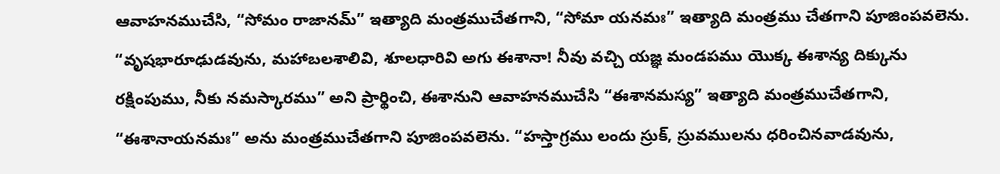ఆవాహనముచేసి, “సోమం రాజానమ్” ఇత్యాది మంత్రముచేతగాని, “సోమా యనమః” ఇత్యాది మంత్రము చేతగాని పూజింపవలెను. “వృషభారూఢుడవును, మహాబలశాలివి, శూలధారివి అగు ఈశానా! నీవు వచ్చి యజ్ఞ మండపము యొక్క ఈశాన్య దిక్కును రక్షింపుము, నీకు నమస్కారము” అని ప్రార్థించి, ఈశానుని ఆవాహనముచేసి “ఈశానమస్య” ఇత్యాది మంత్రముచేతగాని, “ఈశానాయనమః” అను మంత్రముచేతగాని పూజింపవలెను. “హస్తాగ్రము లందు స్రుక్, స్రువములను ధరించినవాడవును,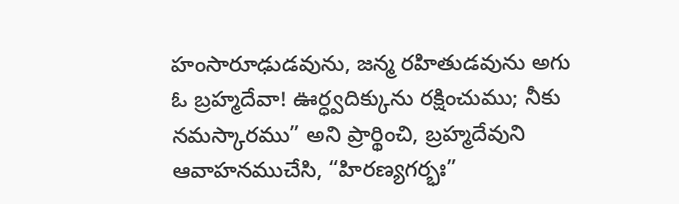హంసారూఢుడవును, జన్మ రహితుడవును అగు ఓ బ్రహ్మదేవా! ఊర్ధ్వదిక్కును రక్షించుము; నీకు నమస్కారము” అని ప్రార్థించి, బ్రహ్మదేవుని ఆవాహనముచేసి, “హిరణ్యగర్భః”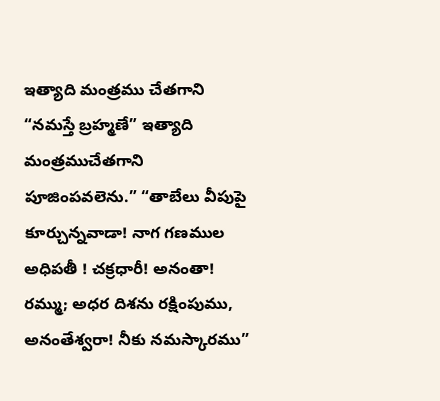ఇత్యాది మంత్రము చేతగాని “నమస్తే బ్రహ్మణే” ఇత్యాది మంత్రముచేతగాని పూజింపవలెను.” “తాబేలు వీపుపై కూర్చున్నవాడా! నాగ గణముల అధిపతీ ! చక్రధారీ! అనంతా! రమ్ము; అధర దిశను రక్షింపుము, అనంతేశ్వరా! నీకు నమస్కారము”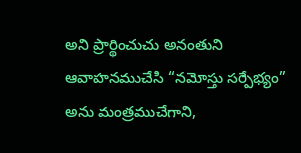అని ప్రార్థించుచు అనంతుని ఆవాహనముచేసి “నమోస్తు సర్పేభ్యం” అను మంత్రముచేగాని,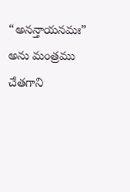“అనన్తాయనమః” అను మంత్రము చేతగాని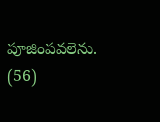పూజింపవలెను. (56)